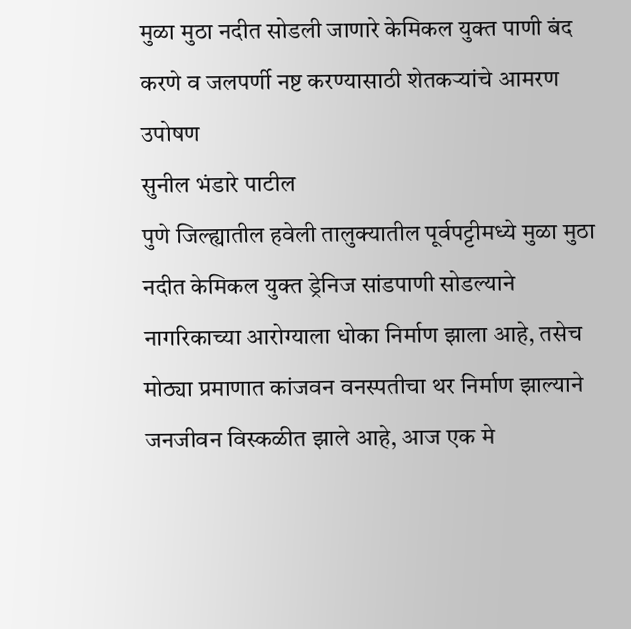मुळा मुठा नदीत सोडली जाणारे केमिकल युक्त पाणी बंद करणे व जलपर्णी नष्ट करण्यासाठी शेतकऱ्यांचे आमरण उपोषण
सुनील भंडारे पाटील
पुणे जिल्ह्यातील हवेली तालुक्यातील पूर्वपट्टीमध्ये मुळा मुठा नदीत केमिकल युक्त ड्रेनिज सांडपाणी सोडल्याने नागरिकाच्या आरोग्याला धोका निर्माण झाला आहे, तसेच मोठ्या प्रमाणात कांजवन वनस्पतीचा थर निर्माण झाल्याने जनजीवन विस्कळीत झाले आहे, आज एक मे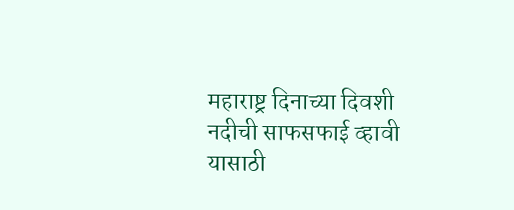महाराष्ट्र दिनाच्या दिवशी नदीची साफसफाई व्हावी यासाठी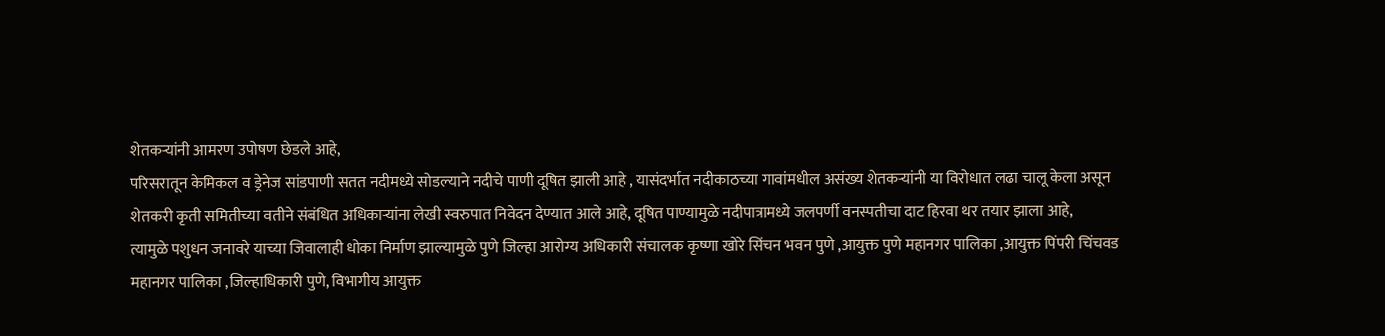शेतकऱ्यांनी आमरण उपोषण छेडले आहे,
परिसरातून केमिकल व ड्रेनेज सांडपाणी सतत नदीमध्ये सोडल्याने नदीचे पाणी दूषित झाली आहे , यासंदर्भात नदीकाठच्या गावांमधील असंख्य शेतकऱ्यांनी या विरोधात लढा चालू केला असून शेतकरी कृती समितीच्या वतीने संबंधित अधिकाऱ्यांना लेखी स्वरुपात निवेदन देण्यात आले आहे, दूषित पाण्यामुळे नदीपात्रामध्ये जलपर्णी वनस्पतीचा दाट हिरवा थर तयार झाला आहे,
त्यामुळे पशुधन जनावरे याच्या जिवालाही धोका निर्माण झाल्यामुळे पुणे जिल्हा आरोग्य अधिकारी संचालक कृष्णा खोरे सिंचन भवन पुणे ,आयुक्त पुणे महानगर पालिका ,आयुक्त पिंपरी चिंचवड महानगर पालिका ,जिल्हाधिकारी पुणे, विभागीय आयुक्त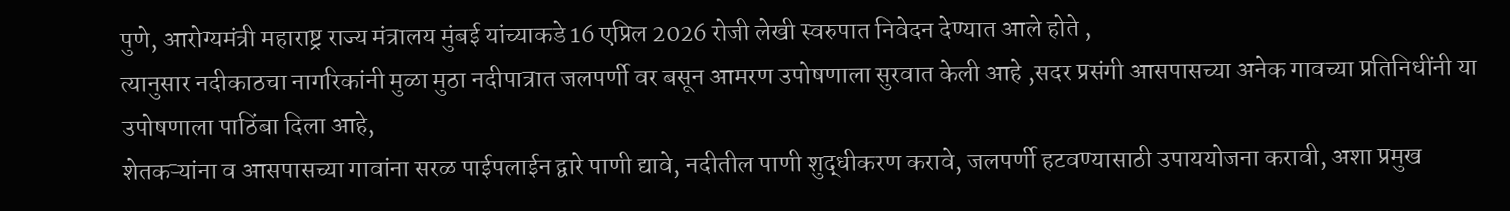पुणे, आरोग्यमंत्री महाराष्ट्र राज्य मंत्रालय मुंबई यांच्याकडे 16 एप्रिल 2026 रोजी लेखी स्वरुपात निवेदन देण्यात आले होते ,
त्यानुसार नदीकाठचा नागरिकांनी मुळा मुठा नदीपात्रात जलपर्णी वर बसून आमरण उपोषणाला सुरवात केली आहे ,सदर प्रसंगी आसपासच्या अनेक गावच्या प्रतिनिधींनी या उपोषणाला पाठिंबा दिला आहे,
शेतकऱ्यांना व आसपासच्या गावांना सरळ पाईपलाईन द्वारे पाणी द्यावे, नदीतील पाणी शुद्धीकरण करावे, जलपर्णी हटवण्यासाठी उपाययोजना करावी, अशा प्रमुख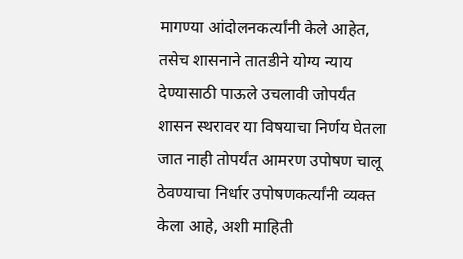मागण्या आंदोलनकर्त्यांनी केले आहेत,
तसेच शासनाने तातडीने योग्य न्याय देण्यासाठी पाऊले उचलावी जोपर्यंत शासन स्थरावर या विषयाचा निर्णय घेतला जात नाही तोपर्यंत आमरण उपोषण चालू ठेवण्याचा निर्धार उपोषणकर्त्यांनी व्यक्त केला आहे, अशी माहिती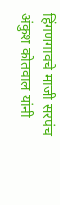हिंगणगावचे माजी सरपंच अंकुश कोतवाल यांनी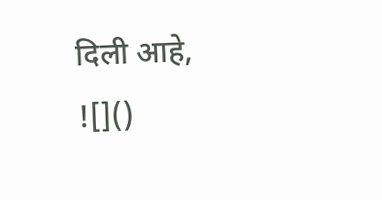दिली आहे,
![]()